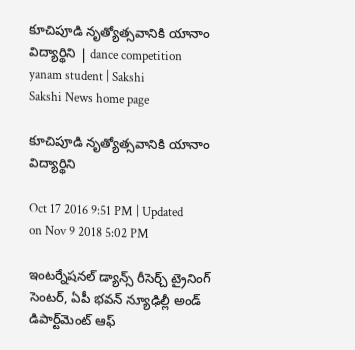కూచిపూడి నృత్యోత్సవానికి యానాం విద్యార్థిని | dance competition yanam student | Sakshi
Sakshi News home page

కూచిపూడి నృత్యోత్సవానికి యానాం విద్యార్థిని

Oct 17 2016 9:51 PM | Updated on Nov 9 2018 5:02 PM

ఇంటర్నేషనల్‌ డ్యాన్స్‌ రీసెర్చ్‌ ట్రైనింగ్‌ సెంటర్, ఏపీ భవన్‌ న్యూఢిల్లీ అండ్‌ డిపార్ట్‌మెంట్‌ ఆఫ్‌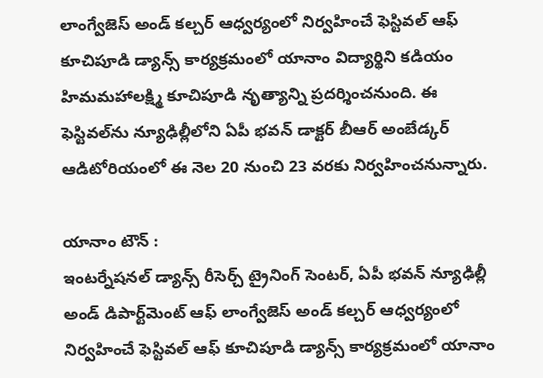లాంగ్వేజెస్‌ అండ్‌ కల్చర్‌ ఆధ్వర్యంలో నిర్వహించే ఫెస్టివల్‌ ఆఫ్‌ కూచిపూడి డ్యాన్స్‌ కార్యక్రమంలో యానాం విద్యార్థిని కడియం హిమమహాలక్ష్మి కూచిపూడి నృత్యాన్ని ప్రదర్శించనుంది. ఈ ఫెస్టివల్‌ను న్యూఢిల్లీలోని ఏపీ భవన్‌ డాక్టర్‌ బీఆర్‌ అంబేడ్కర్‌ ఆడిటోరియంలో ఈ నెల 20 నుంచి 23 వరకు నిర్వహించనున్నారు.

యానాం టౌన్‌ :
ఇంటర్నేషనల్‌ డ్యాన్స్‌ రీసెర్చ్‌ ట్రైనింగ్‌ సెంటర్, ఏపీ భవన్‌ న్యూఢిల్లీ అండ్‌ డిపార్ట్‌మెంట్‌ ఆఫ్‌ లాంగ్వేజెస్‌ అండ్‌ కల్చర్‌ ఆధ్వర్యంలో నిర్వహించే ఫెస్టివల్‌ ఆఫ్‌ కూచిపూడి డ్యాన్స్‌ కార్యక్రమంలో యానాం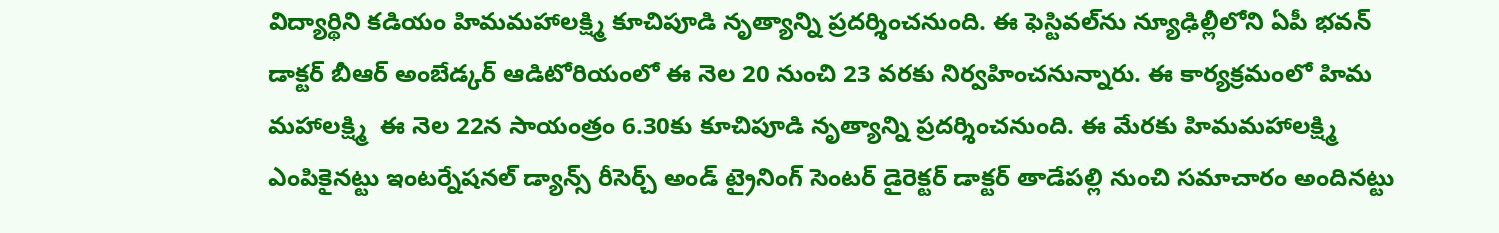విద్యార్థిని కడియం హిమమహాలక్ష్మి కూచిపూడి నృత్యాన్ని ప్రదర్శించనుంది. ఈ ఫెస్టివల్‌ను న్యూఢిల్లీలోని ఏపీ భవన్‌ డాక్టర్‌ బీఆర్‌ అంబేడ్కర్‌ ఆడిటోరియంలో ఈ నెల 20 నుంచి 23 వరకు నిర్వహించనున్నారు. ఈ కార్యక్రమంలో హిమ మహాలక్ష్మి  ఈ నెల 22న సాయంత్రం 6.30కు కూచిపూడి నృత్యాన్ని ప్రదర్శించనుంది. ఈ మేరకు హిమమహాలక్ష్మి ఎంపికైనట్టు ఇంటర్నేషనల్‌ డ్యాన్స్‌ రీసెర్చ్‌ అండ్‌ ట్రైనింగ్‌ సెంటర్‌ డైరెక్టర్‌ డాక్టర్‌ తాడేపల్లి నుంచి సమాచారం అందినట్టు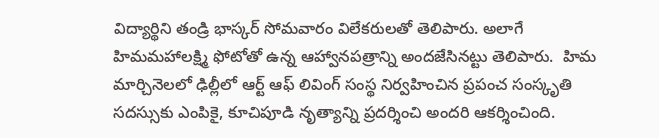విద్యార్థిని తండ్రి భాస్కర్‌ సోమవారం విలేకరులతో తెలిపారు. అలాగే హిమమహాలక్ష్మి ఫోటోతో ఉన్న ఆహ్వానపత్రాన్ని అందజేసినట్టు తెలిపారు.  హిమ మార్చినెలలో ఢిల్లీలో ఆర్ట్‌ ఆఫ్‌ లివింగ్‌ సంస్థ నిర్వహించిన ప్రపంచ సంస్కృతి సదస్సుకు ఎంపికై, కూచిపూడి నృత్యాన్ని ప్రదర్శించి అందరి ఆకర్శించింది.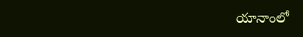యానాంలో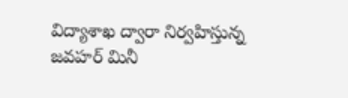విద్యాశాఖ ద్వారా నిర్వహిస్తున్న జవహర్‌ మినీ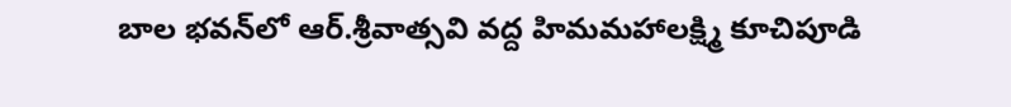బాల భవన్‌లో ఆర్‌.శ్రీవాత్సవి వద్ద హిమమహాలక్ష్మి కూచిపూడి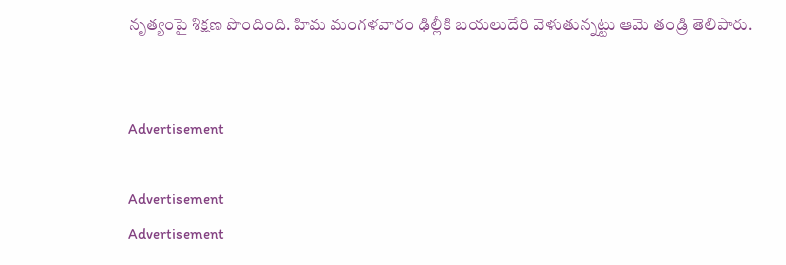నృత్యంపై శిక్షణ పొందింది. హిమ మంగళవారం ఢిల్లీకి బయలుదేరి వెళుతున్నట్టు ఆమె తండ్రి తెలిపారు.


Advertisement

Advertisement
Advertisement